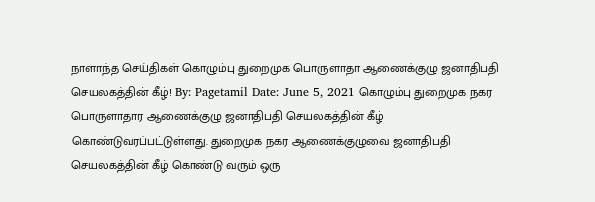நாளாந்த செய்திகள் கொழும்பு துறைமுக பொருளாதா ஆணைக்குழு ஜனாதிபதி செயலகத்தின் கீழ்! By: Pagetamil Date: June 5, 2021 கொழும்பு துறைமுக நகர பொருளாதார ஆணைக்குழு ஜனாதிபதி செயலகத்தின் கீழ் கொண்டுவரப்பட்டுள்ளது. துறைமுக நகர ஆணைக்குழுவை ஜனாதிபதி செயலகத்தின் கீழ் கொண்டு வரும் ஒரு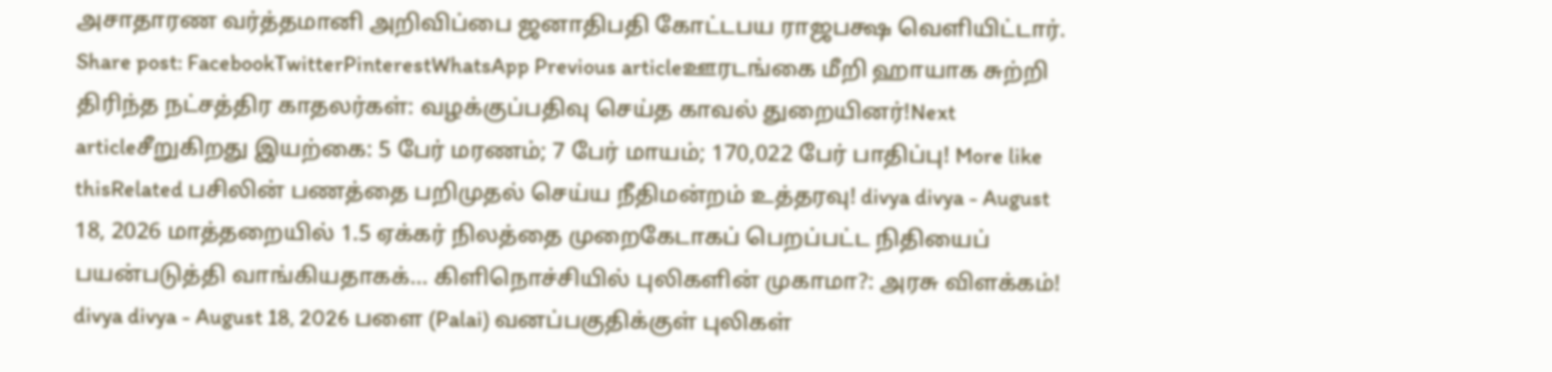அசாதாரண வர்த்தமானி அறிவிப்பை ஜனாதிபதி கோட்டபய ராஜபக்ஷ வெளியிட்டார். Share post: FacebookTwitterPinterestWhatsApp Previous articleஊரடங்கை மீறி ஹாயாக சுற்றி திரிந்த நட்சத்திர காதலர்கள்: வழக்குப்பதிவு செய்த காவல் துறையினர்!Next articleசீறுகிறது இயற்கை: 5 பேர் மரணம்; 7 பேர் மாயம்; 170,022 பேர் பாதிப்பு! More like thisRelated பசிலின் பணத்தை பறிமுதல் செய்ய நீதிமன்றம் உத்தரவு! divya divya - August 18, 2026 மாத்தறையில் 1.5 ஏக்கர் நிலத்தை முறைகேடாகப் பெறப்பட்ட நிதியைப் பயன்படுத்தி வாங்கியதாகக்... கிளிநொச்சியில் புலிகளின் முகாமா?: அரசு விளக்கம்! divya divya - August 18, 2026 பளை (Palai) வனப்பகுதிக்குள் புலிகள்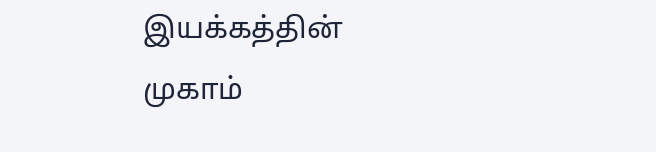இயக்கத்தின் முகாம்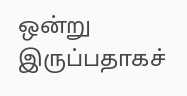ஒன்று இருப்பதாகச்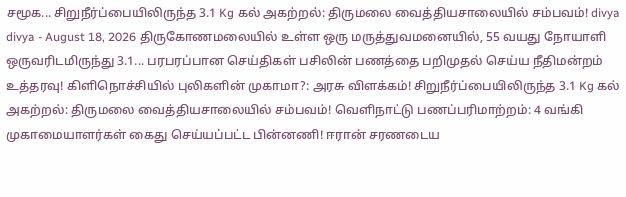சமூக... சிறுநீர்ப்பையிலிருந்த 3.1 Kg கல் அகற்றல்: திருமலை வைத்தியசாலையில் சம்பவம்! divya divya - August 18, 2026 திருகோணமலையில் உள்ள ஒரு மருத்துவமனையில், 55 வயது நோயாளி ஒருவரிடமிருந்து 3.1... பரபரப்பான செய்திகள் பசிலின் பணத்தை பறிமுதல் செய்ய நீதிமன்றம் உத்தரவு! கிளிநொச்சியில் புலிகளின் முகாமா?: அரசு விளக்கம்! சிறுநீர்ப்பையிலிருந்த 3.1 Kg கல் அகற்றல்: திருமலை வைத்தியசாலையில் சம்பவம்! வெளிநாட்டு பணப்பரிமாற்றம்: 4 வங்கி முகாமையாளர்கள் கைது செய்யப்பட்ட பின்னணி! ஈரான் சரணடைய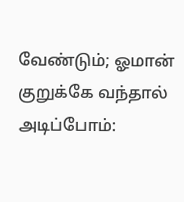வேண்டும்; ஓமான் குறுக்கே வந்தால் அடிப்போம்: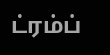ட்ரம்ப்